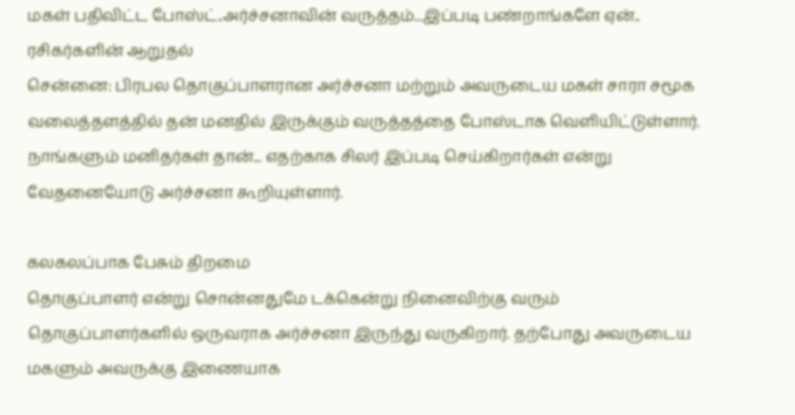மகள் பதிவிட்ட போஸ்ட்..அர்ச்சனாவின் வருத்தம்...இப்படி பண்றாங்களே ஏன்.. ரசிகர்களின் ஆறுதல்
சென்னை: பிரபல தொகுப்பாளரான அர்ச்சனா மற்றும் அவருடைய மகள் சாரா சமூக வலைத்தளத்தில் தன் மனதில் இருக்கும் வருத்தத்தை போஸ்டாக வெளியிட்டுள்ளார்.
நாங்களும் மனிதர்கள் தான்... எதற்காக சிலர் இப்படி செய்கிறார்கள் என்று வேதனையோடு அர்ச்சனா கூறியுள்ளார்.

கலகலப்பாக பேசும் திறமை
தொகுப்பாளர் என்று சொன்னதுமே டக்கென்று நினைவிற்கு வரும் தொகுப்பாளர்களில் ஒருவராக அர்ச்சனா இருந்து வருகிறார். தற்போது அவருடைய மகளும் அவருக்கு இணையாக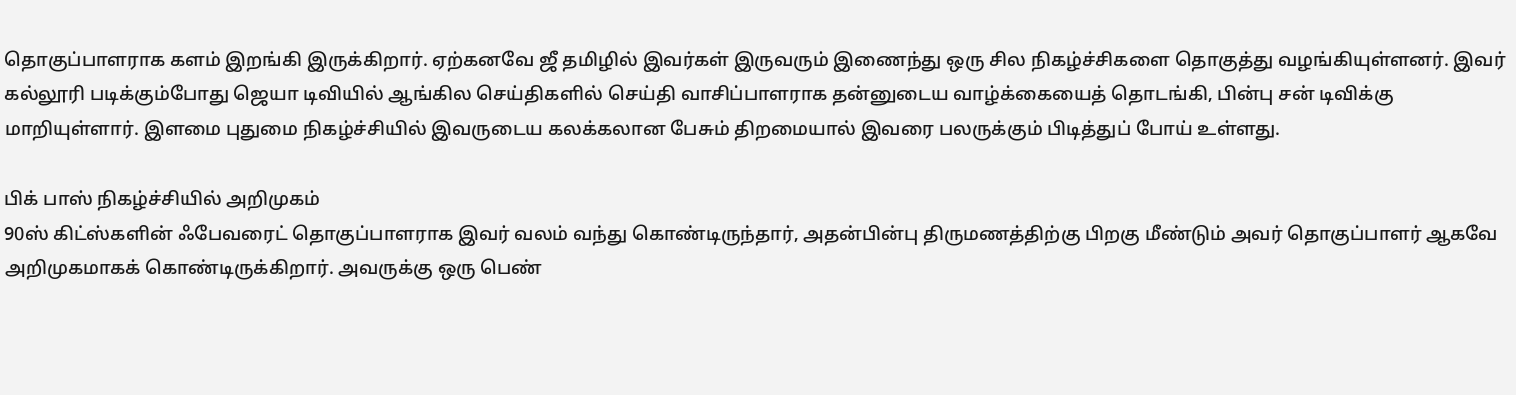தொகுப்பாளராக களம் இறங்கி இருக்கிறார். ஏற்கனவே ஜீ தமிழில் இவர்கள் இருவரும் இணைந்து ஒரு சில நிகழ்ச்சிகளை தொகுத்து வழங்கியுள்ளனர். இவர் கல்லூரி படிக்கும்போது ஜெயா டிவியில் ஆங்கில செய்திகளில் செய்தி வாசிப்பாளராக தன்னுடைய வாழ்க்கையைத் தொடங்கி, பின்பு சன் டிவிக்கு மாறியுள்ளார். இளமை புதுமை நிகழ்ச்சியில் இவருடைய கலக்கலான பேசும் திறமையால் இவரை பலருக்கும் பிடித்துப் போய் உள்ளது.

பிக் பாஸ் நிகழ்ச்சியில் அறிமுகம்
90ஸ் கிட்ஸ்களின் ஃபேவரைட் தொகுப்பாளராக இவர் வலம் வந்து கொண்டிருந்தார், அதன்பின்பு திருமணத்திற்கு பிறகு மீண்டும் அவர் தொகுப்பாளர் ஆகவே அறிமுகமாகக் கொண்டிருக்கிறார். அவருக்கு ஒரு பெண்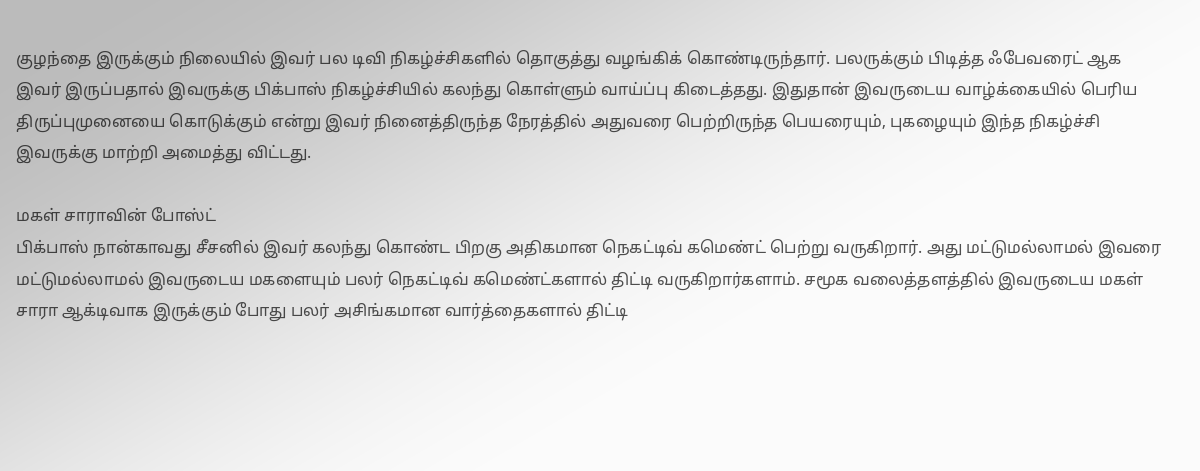குழந்தை இருக்கும் நிலையில் இவர் பல டிவி நிகழ்ச்சிகளில் தொகுத்து வழங்கிக் கொண்டிருந்தார். பலருக்கும் பிடித்த ஃபேவரைட் ஆக இவர் இருப்பதால் இவருக்கு பிக்பாஸ் நிகழ்ச்சியில் கலந்து கொள்ளும் வாய்ப்பு கிடைத்தது. இதுதான் இவருடைய வாழ்க்கையில் பெரிய திருப்புமுனையை கொடுக்கும் என்று இவர் நினைத்திருந்த நேரத்தில் அதுவரை பெற்றிருந்த பெயரையும், புகழையும் இந்த நிகழ்ச்சி இவருக்கு மாற்றி அமைத்து விட்டது.

மகள் சாராவின் போஸ்ட்
பிக்பாஸ் நான்காவது சீசனில் இவர் கலந்து கொண்ட பிறகு அதிகமான நெகட்டிவ் கமெண்ட் பெற்று வருகிறார். அது மட்டுமல்லாமல் இவரை மட்டுமல்லாமல் இவருடைய மகளையும் பலர் நெகட்டிவ் கமெண்ட்களால் திட்டி வருகிறார்களாம். சமூக வலைத்தளத்தில் இவருடைய மகள் சாரா ஆக்டிவாக இருக்கும் போது பலர் அசிங்கமான வார்த்தைகளால் திட்டி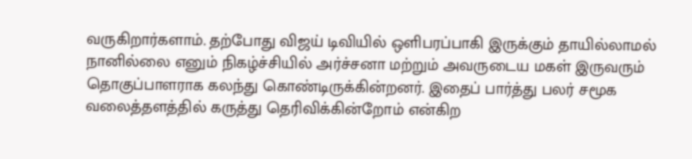வருகிறார்களாம். தற்போது விஜய் டிவியில் ஒளிபரப்பாகி இருக்கும் தாயில்லாமல் நானில்லை எனும் நிகழ்ச்சியில் அர்ச்சனா மற்றும் அவருடைய மகள் இருவரும் தொகுப்பாளராக கலந்து கொண்டிருக்கின்றனர். இதைப் பார்த்து பலர் சமூக வலைத்தளத்தில் கருத்து தெரிவிக்கின்றோம் என்கிற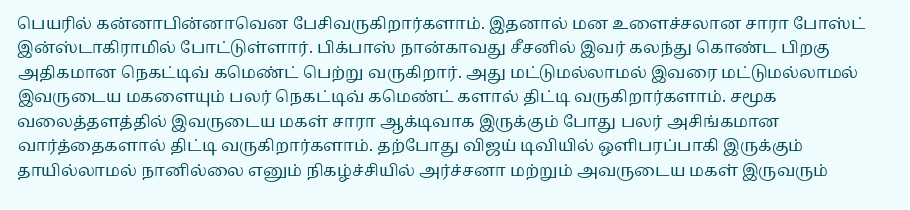பெயரில் கன்னாபின்னாவென பேசிவருகிறார்களாம். இதனால் மன உளைச்சலான சாரா போஸ்ட் இன்ஸ்டாகிராமில் போட்டுள்ளார். பிக்பாஸ் நான்காவது சீசனில் இவர் கலந்து கொண்ட பிறகு அதிகமான நெகட்டிவ் கமெண்ட் பெற்று வருகிறார். அது மட்டுமல்லாமல் இவரை மட்டுமல்லாமல் இவருடைய மகளையும் பலர் நெகட்டிவ் கமெண்ட் களால் திட்டி வருகிறார்களாம். சமூக வலைத்தளத்தில் இவருடைய மகள் சாரா ஆக்டிவாக இருக்கும் போது பலர் அசிங்கமான வார்த்தைகளால் திட்டி வருகிறார்களாம். தற்போது விஜய் டிவியில் ஒளிபரப்பாகி இருக்கும் தாயில்லாமல் நானில்லை எனும் நிகழ்ச்சியில் அர்ச்சனா மற்றும் அவருடைய மகள் இருவரும்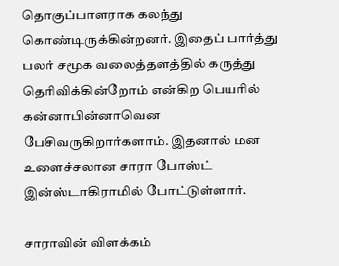தொகுப்பாளராக கலந்து கொண்டிருக்கின்றனர். இதைப் பார்த்து பலர் சமூக வலைத்தளத்தில் கருத்து தெரிவிக்கின்றோம் என்கிற பெயரில் கன்னாபின்னாவென பேசிவருகிறார்களாம். இதனால் மன உளைச்சலான சாரா போஸ்ட் இன்ஸ்டாகிராமில் போட்டுள்ளார்.

சாராவின் விளக்கம்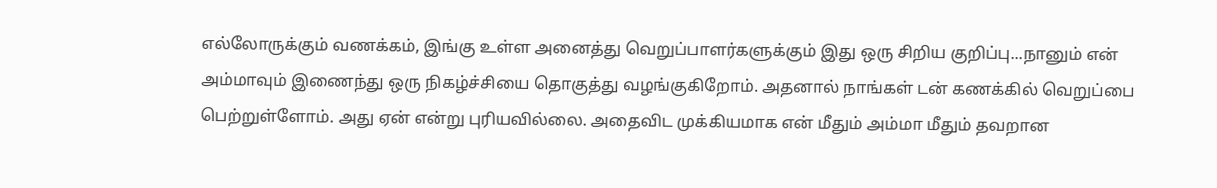எல்லோருக்கும் வணக்கம், இங்கு உள்ள அனைத்து வெறுப்பாளர்களுக்கும் இது ஒரு சிறிய குறிப்பு...நானும் என் அம்மாவும் இணைந்து ஒரு நிகழ்ச்சியை தொகுத்து வழங்குகிறோம். அதனால் நாங்கள் டன் கணக்கில் வெறுப்பை பெற்றுள்ளோம். அது ஏன் என்று புரியவில்லை. அதைவிட முக்கியமாக என் மீதும் அம்மா மீதும் தவறான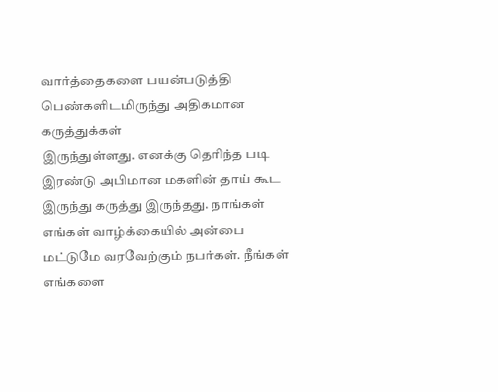வார்த்தைகளை பயன்படுத்தி பெண்களிடமிருந்து அதிகமான கருத்துக்கள்
இருந்துள்ளது. எனக்கு தெரிந்த படி இரண்டு அபிமான மகளின் தாய் கூட இருந்து கருத்து இருந்தது. நாங்கள் எங்கள் வாழ்க்கையில் அன்பை மட்டுமே வரவேற்கும் நபர்கள். நீங்கள் எங்களை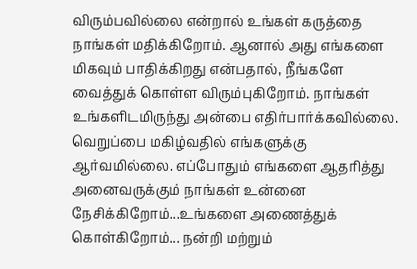விரும்பவில்லை என்றால் உங்கள் கருத்தை நாங்கள் மதிக்கிறோம். ஆனால் அது எங்களை மிகவும் பாதிக்கிறது என்பதால், நீங்களே வைத்துக் கொள்ள விரும்புகிறோம். நாங்கள் உங்களிடமிருந்து அன்பை எதிர்பார்க்கவில்லை. வெறுப்பை மகிழ்வதில் எங்களுக்கு ஆர்வமில்லை. எப்போதும் எங்களை ஆதரித்து அனைவருக்கும் நாங்கள் உன்னை நேசிக்கிறோம்...உங்களை அணைத்துக் கொள்கிறோம்... நன்றி மற்றும்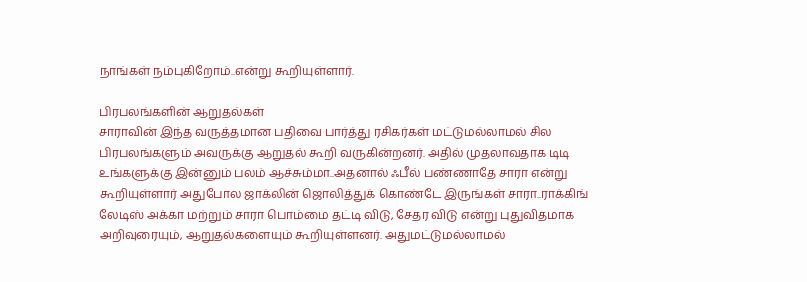நாங்கள் நம்புகிறோம்..என்று கூறியுள்ளார்.

பிரபலங்களின் ஆறுதல்கள்
சாராவின் இந்த வருத்தமான பதிவை பார்த்து ரசிகர்கள் மட்டுமல்லாமல் சில பிரபலங்களும் அவருக்கு ஆறுதல் கூறி வருகின்றனர். அதில் முதலாவதாக டிடி உங்களுக்கு இன்னும் பலம் ஆச்சும்மா..அதனால் ஃபீல் பண்ணாதே சாரா என்று கூறியுள்ளார் அதுபோல ஜாக்லின் ஜொலித்துக் கொண்டே இருங்கள் சாரா..ராக்கிங் லேடிஸ் அக்கா மற்றும் சாரா பொம்மை தட்டி விடு, சேதர விடு என்று புதுவிதமாக
அறிவுரையும், ஆறுதல்களையும் கூறியுள்ளனர். அதுமட்டுமல்லாமல்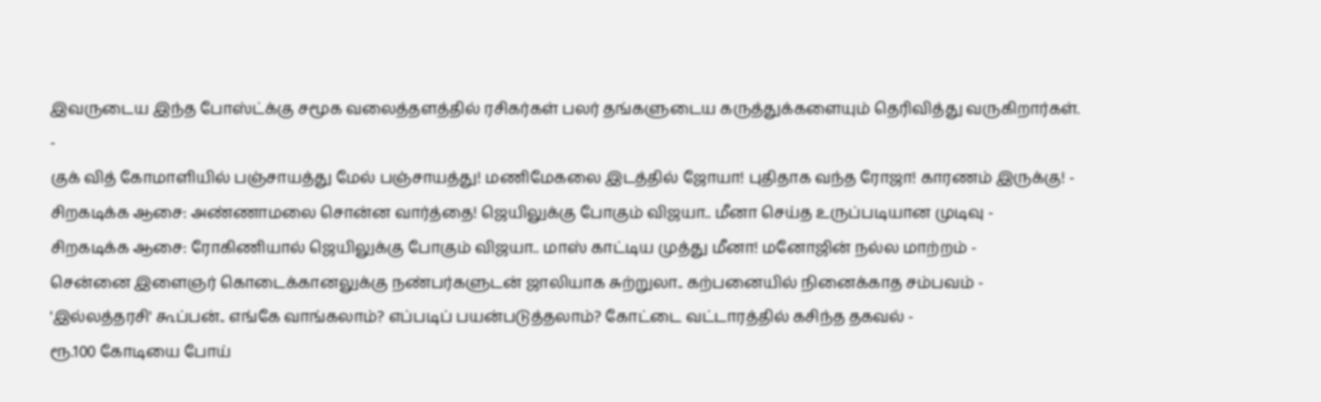இவருடைய இந்த போஸ்ட்க்கு சமூக வலைத்தளத்தில் ரசிகர்கள் பலர் தங்களுடைய கருத்துக்களையும் தெரிவித்து வருகிறார்கள்.
-
குக் வித் கோமாளியில் பஞ்சாயத்து மேல் பஞ்சாயத்து! மணிமேகலை இடத்தில் ஜோயா! புதிதாக வந்த ரோஜா! காரணம் இருக்கு! -
சிறகடிக்க ஆசை: அண்ணாமலை சொன்ன வார்த்தை! ஜெயிலுக்கு போகும் விஜயா.. மீனா செய்த உருப்படியான முடிவு -
சிறகடிக்க ஆசை: ரோகிணியால் ஜெயிலுக்கு போகும் விஜயா.. மாஸ் காட்டிய முத்து மீனா! மனோஜின் நல்ல மாற்றம் -
சென்னை இளைஞர் கொடைக்கானலுக்கு நண்பர்களுடன் ஜாலியாக சுற்றுலா.. கற்பனையில் நினைக்காத சம்பவம் -
'இல்லத்தரசி' கூப்பன்.. எங்கே வாங்கலாம்? எப்படிப் பயன்படுத்தலாம்? கோட்டை வட்டாரத்தில் கசிந்த தகவல் -
ரூ.100 கோடியை போய்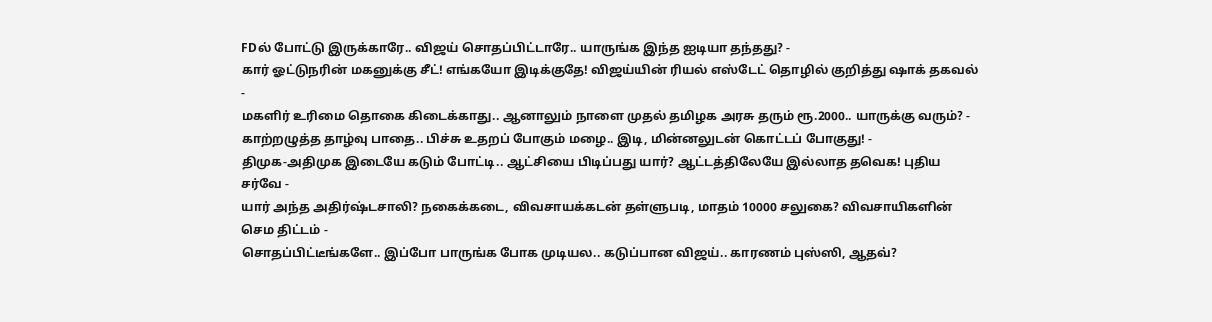FDல் போட்டு இருக்காரே.. விஜய் சொதப்பிட்டாரே.. யாருங்க இந்த ஐடியா தந்தது? -
கார் ஓட்டுநரின் மகனுக்கு சீட்! எங்கயோ இடிக்குதே! விஜய்யின் ரியல் எஸ்டேட் தொழில் குறித்து ஷாக் தகவல் -
மகளிர் உரிமை தொகை கிடைக்காது.. ஆனாலும் நாளை முதல் தமிழக அரசு தரும் ரூ.2000.. யாருக்கு வரும்? -
காற்றழுத்த தாழ்வு பாதை.. பிச்சு உதறப் போகும் மழை.. இடி, மின்னலுடன் கொட்டப் போகுது! -
திமுக-அதிமுக இடையே கடும் போட்டி.. ஆட்சியை பிடிப்பது யார்? ஆட்டத்திலேயே இல்லாத தவெக! புதிய சர்வே -
யார் அந்த அதிர்ஷ்டசாலி? நகைக்கடை, விவசாயக்கடன் தள்ளுபடி, மாதம் 10000 சலுகை? விவசாயிகளின் செம திட்டம் -
சொதப்பிட்டீங்களே.. இப்போ பாருங்க போக முடியல.. கடுப்பான விஜய்.. காரணம் புஸ்ஸி, ஆதவ்?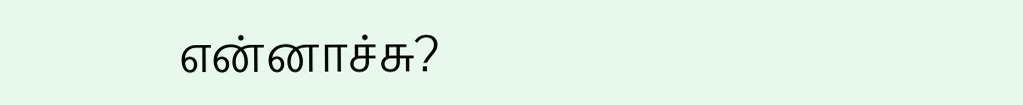என்னாச்சு?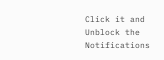Click it and Unblock the Notifications